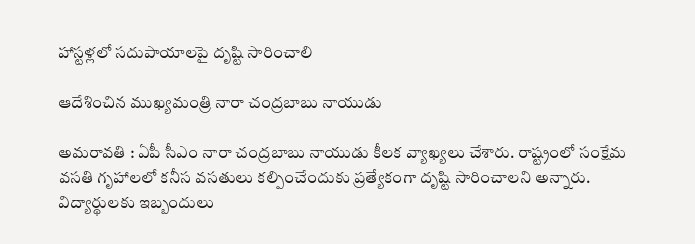హాస్ట‌ళ్ల‌లో స‌దుపాయాల‌పై దృష్టి సారించాలి

ఆదేశించిన ముఖ్య‌మంత్రి నారా చంద్ర‌బాబు నాయుడు

అమ‌రావ‌తి : ఏపీ సీఎం నారా చంద్ర‌బాబు నాయుడు కీల‌క వ్యాఖ్య‌లు చేశారు. రాష్ట్రంలో సంక్షేమ వ‌స‌తి గృహాల‌లో క‌నీస వ‌స‌తులు క‌ల్పించేందుకు ప్ర‌త్యేకంగా దృష్టి సారించాల‌ని అన్నారు. విద్యార్థుల‌కు ఇబ్బందులు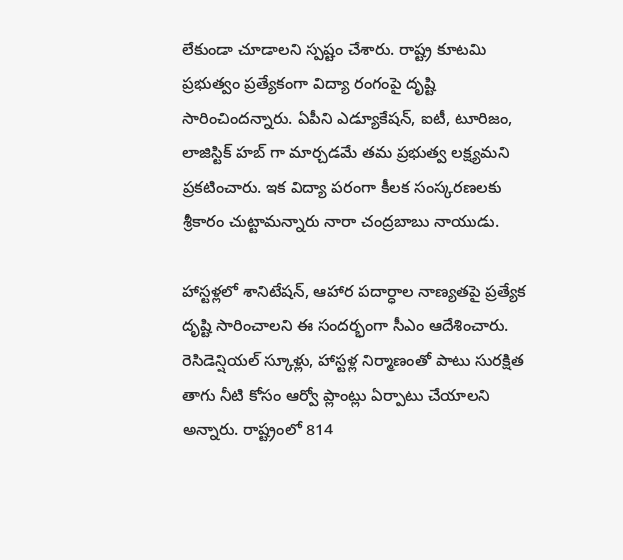లేకుండా చూడాల‌ని స్ప‌ష్టం చేశారు. రాష్ట్ర కూట‌మి ప్ర‌భుత్వం ప్ర‌త్యేకంగా విద్యా రంగంపై దృష్టి సారించింద‌న్నారు. ఏపీని ఎడ్యూకేష‌న్, ఐటీ, టూరిజం, లాజిస్టిక్ హ‌బ్ గా మార్చ‌డ‌మే త‌మ ప్ర‌భుత్వ లక్ష్య‌మ‌ని ప్ర‌క‌టించారు. ఇక విద్యా ప‌రంగా కీల‌క సంస్క‌ర‌ణ‌ల‌కు శ్రీ‌కారం చుట్టామ‌న్నారు నారా చంద్ర‌బాబు నాయుడు.

హాస్టళ్లలో శానిటేషన్, ఆహార పదార్ధాల నాణ్యతపై ప్రత్యేక దృష్టి సారించాలని ఈ సందర్భంగా సీఎం ఆదేశించారు. రెసిడెన్షియల్ స్కూళ్లు, హాస్టళ్ల నిర్మాణంతో పాటు సురక్షిత తాగు నీటి కోసం ఆర్వో ప్లాంట్లు ఏర్పాటు చేయాలని అన్నారు. రాష్ట్రంలో 814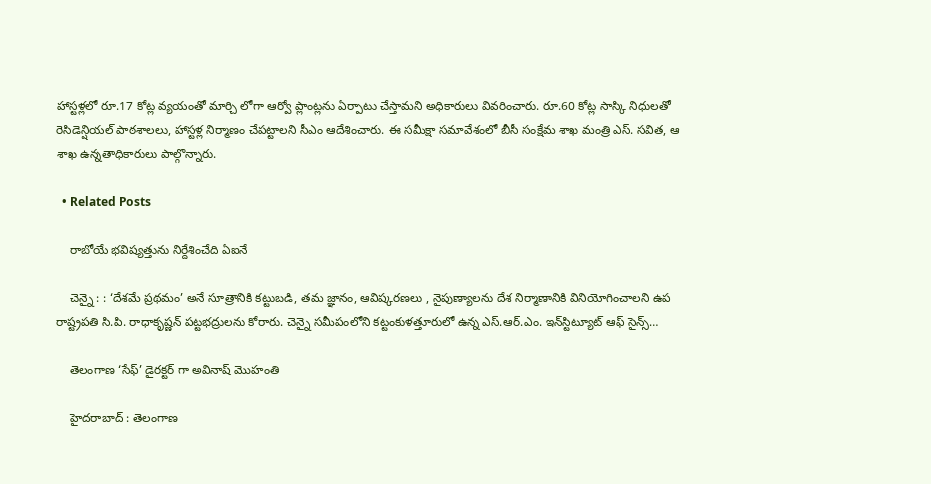హాస్టళ్లలో రూ.17 కోట్ల వ్యయంతో మార్చి లోగా ఆర్వో ప్లాంట్లను ఏర్పాటు చేస్తామని అధికారులు వివరించారు. రూ.60 కోట్ల సాస్కి నిధులతో రెసిడెన్షియల్ పాఠశాలలు, హాస్టళ్ల నిర్మాణం చేపట్టాలని సీఎం ఆదేశించారు. ఈ సమీక్షా సమావేశంలో బీసీ సంక్షేమ శాఖ మంత్రి ఎస్. సవిత, ఆ శాఖ ఉన్నతాధికారులు పాల్గొన్నారు.

  • Related Posts

    రాబోయే భ‌విష్య‌త్తును నిర్దేశించేది ఏఐనే

    చెన్నై : : ‘దేశమే ప్రథమం’ అనే సూత్రానికి కట్టుబడి, తమ జ్ఞానం, ఆవిష్కరణలు , నైపుణ్యాలను దేశ నిర్మాణానికి వినియోగించాలని ఉప రాష్ట్రపతి సి.పి. రాధాకృష్ణన్ పట్టభద్రులను కోరారు. చెన్నై సమీపంలోని కట్టంకుళత్తూరులో ఉన్న ఎస్.ఆర్.ఎం. ఇన్‌స్టిట్యూట్ ఆఫ్ సైన్స్…

    తెలంగాణ ‘సేఫ్’ డైర‌క్ట‌ర్ గా అవినాష్ మొహంతి

    హైద‌రాబాద్ : తెలంగాణ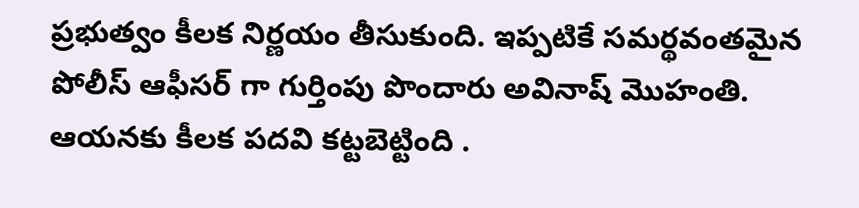ప్ర‌భుత్వం కీల‌క నిర్ణ‌యం తీసుకుంది. ఇప్ప‌టికే స‌మ‌ర్థ‌వంత‌మైన పోలీస్ ఆఫీస‌ర్ గా గుర్తింపు పొందారు అవినాష్ మొహంతి. ఆయ‌న‌కు కీల‌క ప‌ద‌వి క‌ట్ట‌బెట్టింది .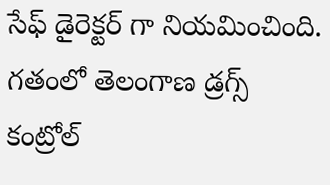సేఫ్ డైరెక్ట‌ర్ గా నియ‌మించింది. గతంలో తెలంగాణ డ్రగ్స్ కంట్రోల్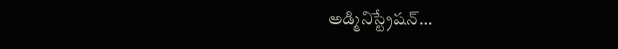అడ్మినిస్ట్రేషన్…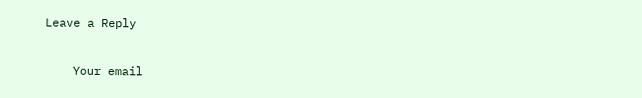Leave a Reply

    Your email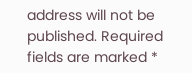address will not be published. Required fields are marked *